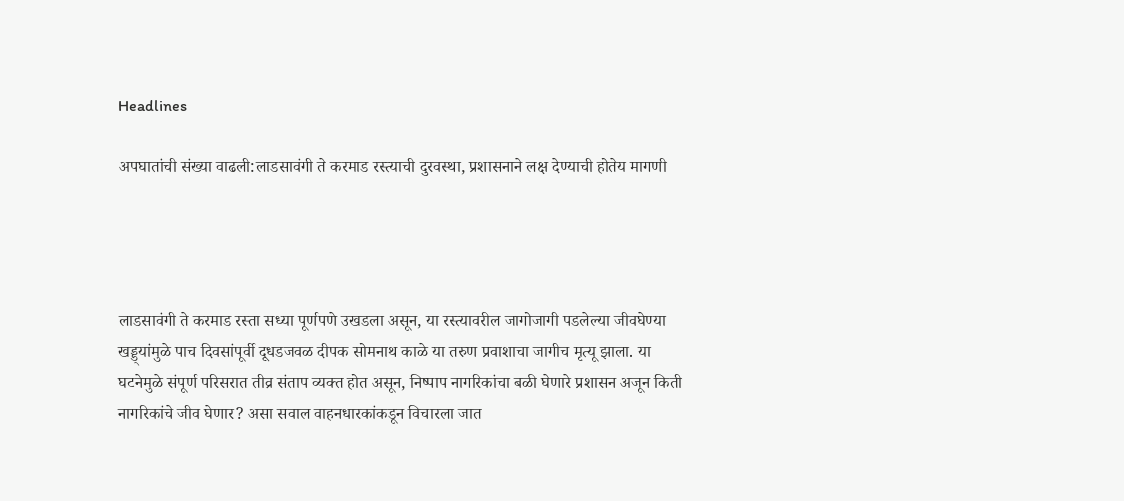Headlines

अपघातांची संख्या वाढली:लाडसावंगी ते करमाड रस्त्याची दुरवस्था, प्रशासनाने लक्ष देण्याची होतेय मागणी




लाडसावंगी ते करमाड रस्ता सध्या पूर्णपणे उखडला असून, या रस्त्यावरील जागोजागी पडलेल्या जीवघेण्या खड्ड्यांमुळे पाच दिवसांपूर्वी दूधडजवळ दीपक सोमनाथ काळे या तरुण प्रवाशाचा जागीच मृत्यू झाला. या घटनेमुळे संपूर्ण परिसरात तीव्र संताप व्यक्त होत असून, निष्पाप नागरिकांचा बळी घेणारे प्रशासन अजून किती नागरिकांचे जीव घेणार? असा सवाल वाहनधारकांकडून विचारला जात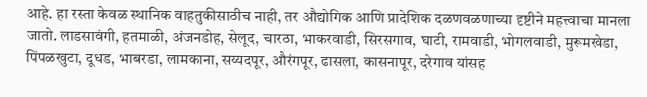आहे. हा रस्ता केवळ स्थानिक वाहतुकीसाठीच नाही, तर औद्योगिक आणि प्रादेशिक दळणवळणाच्या दृष्टीने महत्त्वाचा मानला जातो. लाडसावंगी, हतमाळी, अंजनडोह, सेलूद, चारठा, भाकरवाडी, सिरसगाव, घाटी, रामवाडी, भोगलवाडी, मुरूमखेडा, पिंपळखुटा, दूधड, भाबरडा, लामकाना, सय्यदपूर, औरंगपूर, ढासला, कासनापूर, दरेगाव यांसह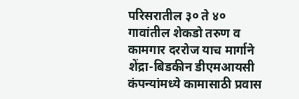परिसरातील ३० ते ४० गावांतील शेकडो तरुण व कामगार दररोज याच मार्गाने शेंद्रा-बिडकीन डीएमआयसी कंपन्यांमध्ये कामासाठी प्रवास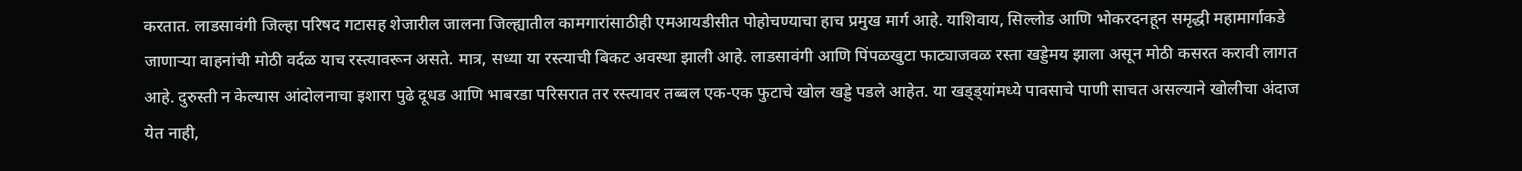करतात. लाडसावंगी जिल्हा परिषद गटासह शेजारील जालना जिल्ह्यातील कामगारांसाठीही एमआयडीसीत पोहोचण्याचा हाच प्रमुख मार्ग आहे. याशिवाय, सिल्लोड आणि भोकरदनहून समृद्धी महामार्गाकडे जाणाऱ्या वाहनांची मोठी वर्दळ याच रस्त्यावरून असते. मात्र, सध्या या रस्त्याची बिकट अवस्था झाली आहे. लाडसावंगी आणि पिंपळखुटा फाट्याजवळ रस्ता खड्डेमय झाला असून मोठी कसरत करावी लागत आहे. दुरुस्ती न केल्यास आंदोलनाचा इशारा पुढे दूधड आणि भाबरडा परिसरात तर रस्त्यावर तब्बल एक-एक फुटाचे खोल खड्डे पडले आहेत. या खड्ड्यांमध्ये पावसाचे पाणी साचत असल्याने खोलीचा अंदाज येत नाही,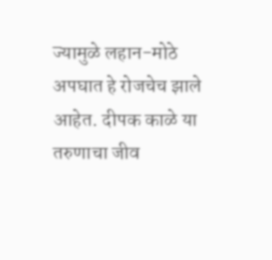ज्यामुळे लहान-मोठे अपघात हे रोजचेच झाले आहेत. दीपक काळे या तरुणाचा जीव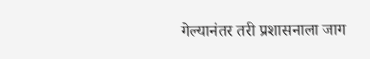गेल्यानंतर तरी प्रशासनाला जाग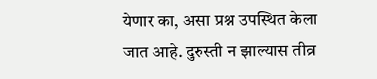येणार का, असा प्रश्न उपस्थित केला जात आहे. दुरुस्ती न झाल्यास तीव्र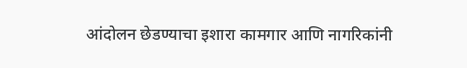आंदोलन छेडण्याचा इशारा कामगार आणि नागरिकांनी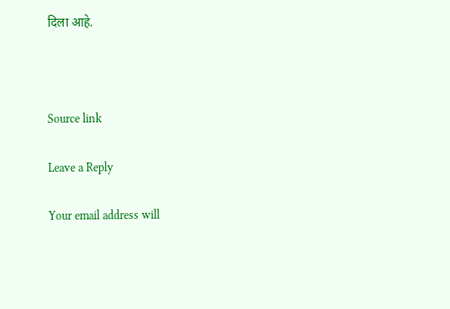दिला आहे.



Source link

Leave a Reply

Your email address will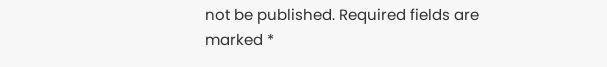not be published. Required fields are marked *